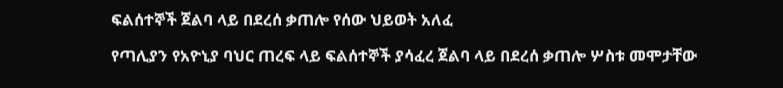ፍልሰተኞች ጀልባ ላይ በደረሰ ቃጠሎ የሰው ህይወት አለፈ

የጣሊያን የአዮኒያ ባህር ጠረፍ ላይ ፍልሰተኞች ያሳፈረ ጀልባ ላይ በደረሰ ቃጠሎ ሦስቱ መሞታቸው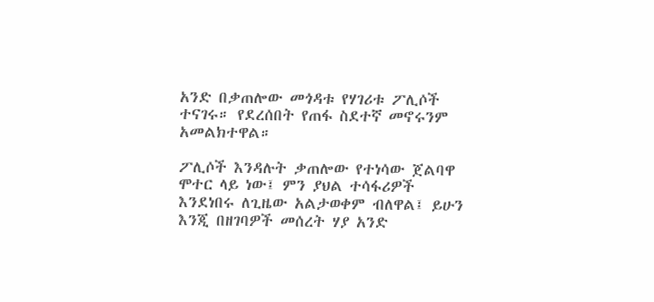አንድ በቃጠሎው መጎዳቱ የሃገሪቱ ፖሊሶች ተናገሩ። የደረሰበት የጠፋ ስደተኛ መኖሩንም አመልክተዋል።

ፖሊሶች እንዳሉት ቃጠሎው የተነሳው ጀልባዋ ሞተር ላይ ነው፤ ምን ያህል ተሳፋሪዎች እንደነበሩ ለጊዜው አልታወቀም ብለዋል፤ ይሁን እንጂ በዘገባዎች መሰረት ሃያ አንድ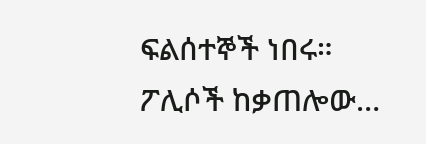ፍልሰተኞች ነበሩ። ፖሊሶች ከቃጠሎው…